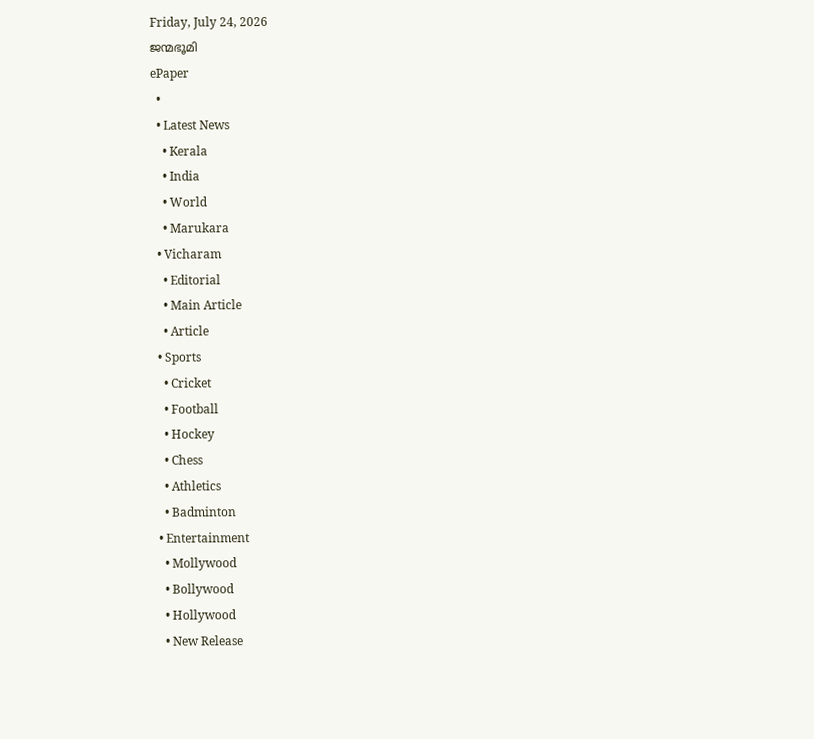Friday, July 24, 2026
ജന്മഭൂമി
ePaper
  •
  • Latest News
    • Kerala
    • India
    • World
    • Marukara
  • Vicharam
    • Editorial
    • Main Article
    • Article
  • Sports
    • Cricket
    • Football
    • Hockey
    • Chess
    • Athletics
    • Badminton
  • Entertainment
    • Mollywood
    • Bollywood
    • Hollywood
    • New Release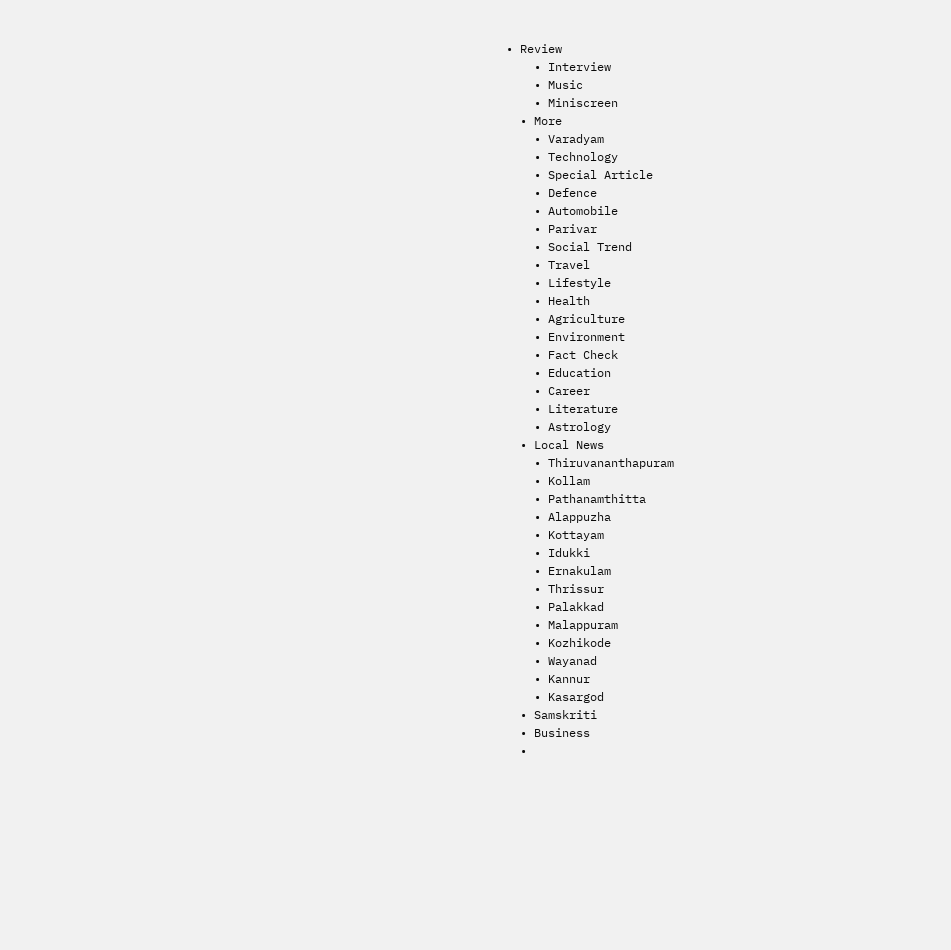• Review
    • Interview
    • Music
    • Miniscreen
  • More
    • Varadyam
    • Technology
    • Special Article
    • Defence
    • Automobile
    • Parivar
    • Social Trend
    • Travel
    • Lifestyle
    • Health
    • Agriculture
    • Environment
    • Fact Check
    • Education
    • Career
    • Literature
    • Astrology
  • Local News
    • Thiruvananthapuram
    • Kollam
    • Pathanamthitta
    • Alappuzha
    • Kottayam
    • Idukki
    • Ernakulam
    • Thrissur
    • Palakkad
    • Malappuram
    • Kozhikode
    • Wayanad
    • Kannur
    • Kasargod
  • Samskriti
  • Business
  •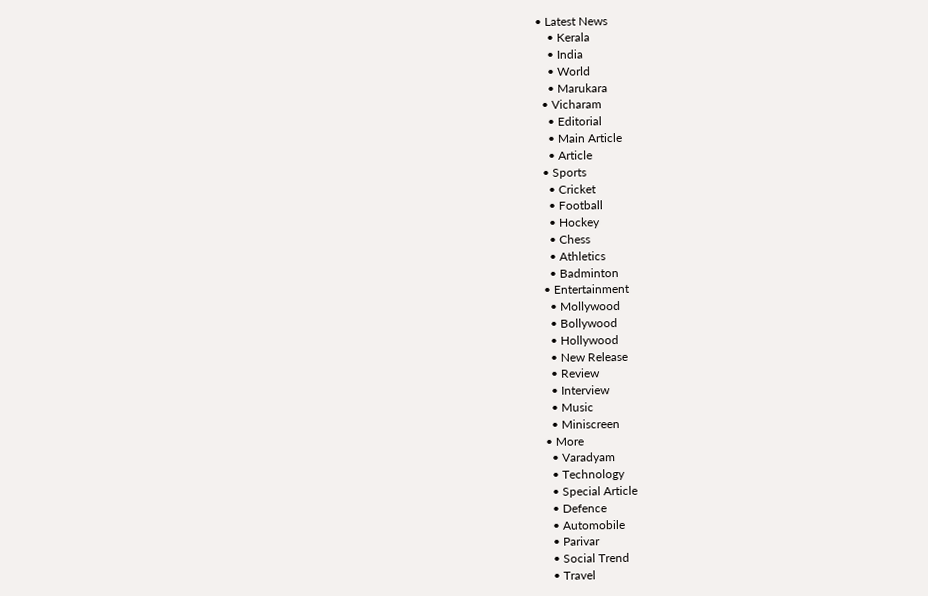• Latest News
    • Kerala
    • India
    • World
    • Marukara
  • Vicharam
    • Editorial
    • Main Article
    • Article
  • Sports
    • Cricket
    • Football
    • Hockey
    • Chess
    • Athletics
    • Badminton
  • Entertainment
    • Mollywood
    • Bollywood
    • Hollywood
    • New Release
    • Review
    • Interview
    • Music
    • Miniscreen
  • More
    • Varadyam
    • Technology
    • Special Article
    • Defence
    • Automobile
    • Parivar
    • Social Trend
    • Travel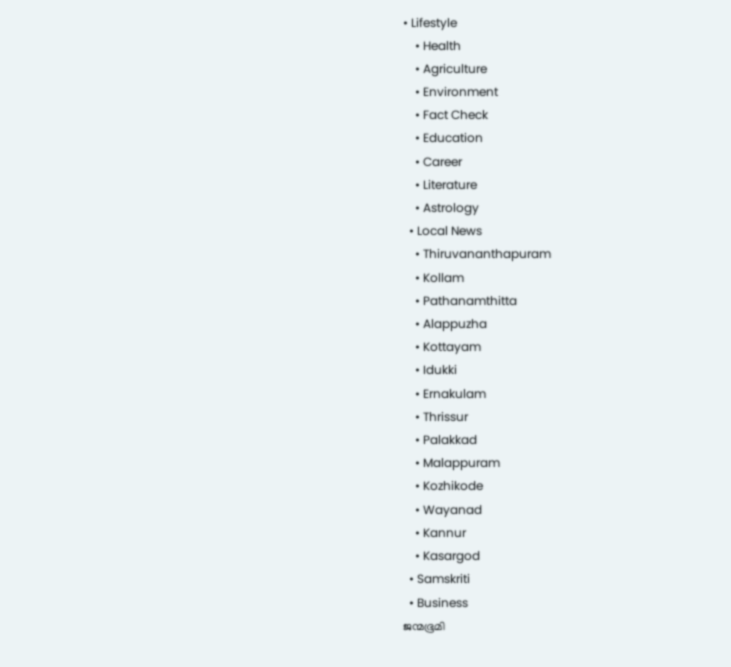• Lifestyle
    • Health
    • Agriculture
    • Environment
    • Fact Check
    • Education
    • Career
    • Literature
    • Astrology
  • Local News
    • Thiruvananthapuram
    • Kollam
    • Pathanamthitta
    • Alappuzha
    • Kottayam
    • Idukki
    • Ernakulam
    • Thrissur
    • Palakkad
    • Malappuram
    • Kozhikode
    • Wayanad
    • Kannur
    • Kasargod
  • Samskriti
  • Business
ജന്മഭൂമി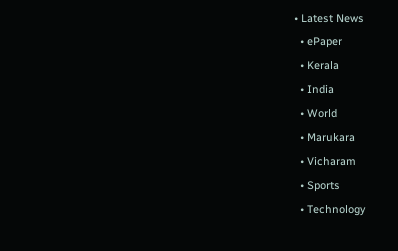• Latest News
  • ePaper
  • Kerala
  • India
  • World
  • Marukara
  • Vicharam
  • Sports
  • Technology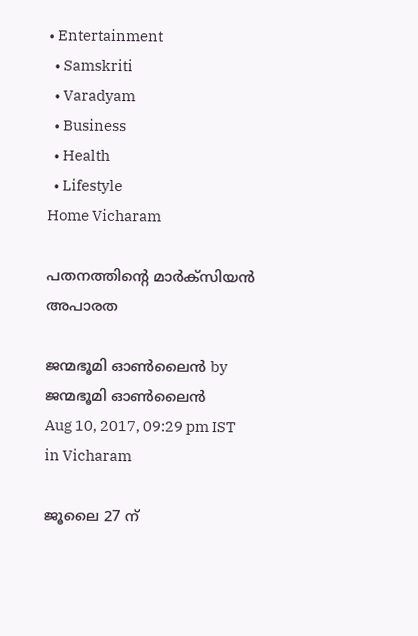• Entertainment
  • Samskriti
  • Varadyam
  • Business
  • Health
  • Lifestyle
Home Vicharam

പതനത്തിന്റെ മാര്‍ക്‌സിയന്‍ അപാരത

ജന്മഭൂമി ഓണ്‍ലൈന്‍ by ജന്മഭൂമി ഓണ്‍ലൈന്‍
Aug 10, 2017, 09:29 pm IST
in Vicharam

ജൂലൈ 27 ന്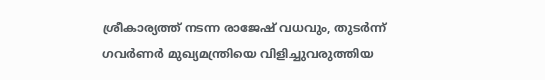ശ്രീകാര്യത്ത് നടന്ന രാജേഷ് വധവും, തുടര്‍ന്ന് ഗവര്‍ണര്‍ മുഖ്യമന്ത്രിയെ വിളിച്ചുവരുത്തിയ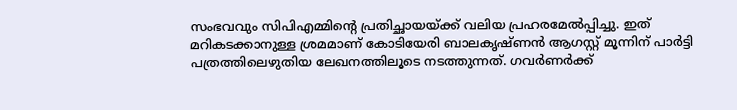സംഭവവും സിപിഎമ്മിന്റെ പ്രതിച്ഛായയ്‌ക്ക് വലിയ പ്രഹരമേല്‍പ്പിച്ചു. ഇത് മറികടക്കാനുള്ള ശ്രമമാണ് കോടിയേരി ബാലകൃഷ്ണന്‍ ആഗസ്റ്റ് മൂന്നിന് പാര്‍ട്ടി പത്രത്തിലെഴുതിയ ലേഖനത്തിലൂടെ നടത്തുന്നത്. ഗവര്‍ണര്‍ക്ക്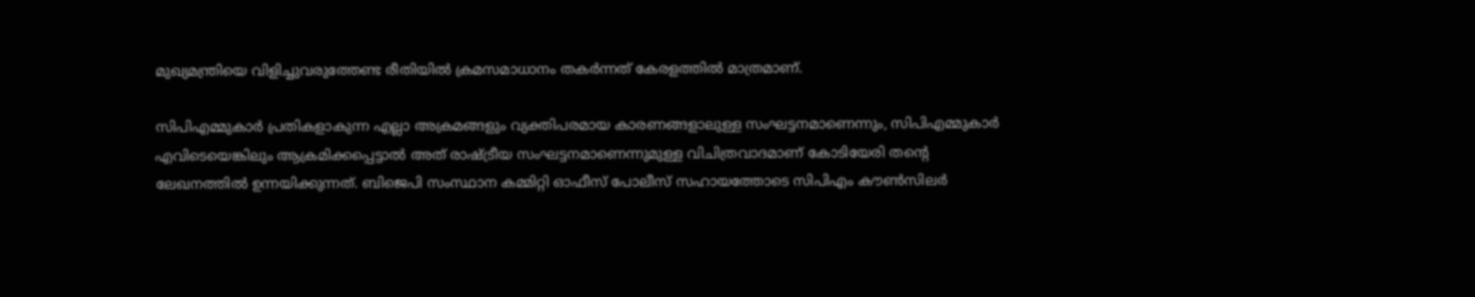മുഖ്യമന്ത്രിയെ വിളിച്ചുവരുത്തേണ്ട രീതിയില്‍ ക്രമസമാധാനം തകര്‍ന്നത് കേരളത്തില്‍ മാത്രമാണ്.

സിപിഎമ്മുകാര്‍ പ്രതികളാകുന്ന എല്ലാ അക്രമങ്ങളും വ്യക്തിപരമായ കാരണങ്ങളാലുള്ള സംഘട്ടനമാണെന്നും, സിപിഎമ്മുകാര്‍ എവിടെയെങ്കിലും ആക്രമിക്കപ്പെട്ടാല്‍ അത് രാഷ്‌ട്രീയ സംഘട്ടനമാണെന്നുമുള്ള വിചിത്രവാദമാണ് കോടിയേരി തന്റെ ലേഖനത്തില്‍ ഉന്നയിക്കുന്നത്. ബിജെപി സംസ്ഥാന കമ്മിറ്റി ഓഫീസ് പോലീസ് സഹായത്തോടെ സിപിഎം കൗണ്‍സിലര്‍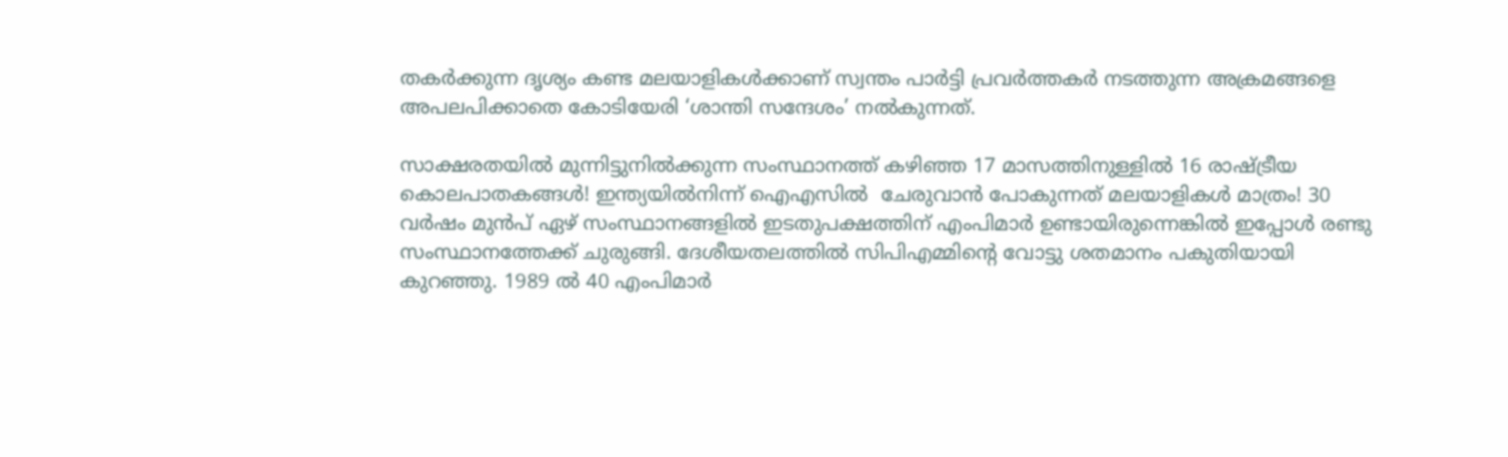തകര്‍ക്കുന്ന ദൃശ്യം കണ്ട മലയാളികള്‍ക്കാണ് സ്വന്തം പാര്‍ട്ടി പ്രവര്‍ത്തകര്‍ നടത്തുന്ന അക്രമങ്ങളെ അപലപിക്കാതെ കോടിയേരി ‘ശാന്തി സന്ദേശം’ നല്‍കുന്നത്.

സാക്ഷരതയില്‍ മുന്നിട്ടുനില്‍ക്കുന്ന സംസ്ഥാനത്ത് കഴിഞ്ഞ 17 മാസത്തിനുള്ളില്‍ 16 രാഷ്‌ട്രീയ കൊലപാതകങ്ങള്‍! ഇന്ത്യയില്‍നിന്ന് ഐഎസില്‍  ചേരുവാന്‍ പോകുന്നത് മലയാളികള്‍ മാത്രം! 30 വര്‍ഷം മുന്‍പ് ഏഴ് സംസ്ഥാനങ്ങളില്‍ ഇടതുപക്ഷത്തിന് എംപിമാര്‍ ഉണ്ടായിരുന്നെങ്കില്‍ ഇപ്പോള്‍ രണ്ടു സംസ്ഥാനത്തേക്ക് ചുരുങ്ങി. ദേശീയതലത്തില്‍ സിപിഎമ്മിന്റെ വോട്ടു ശതമാനം പകുതിയായി കുറഞ്ഞു. 1989 ല്‍ 40 എംപിമാര്‍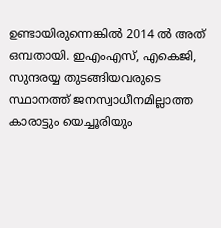ഉണ്ടായിരുന്നെങ്കില്‍ 2014 ല്‍ അത് ഒമ്പതായി. ഇഎംഎസ്, എകെജി, സുന്ദരയ്യ തുടങ്ങിയവരുടെ സ്ഥാനത്ത് ജനസ്വാധീനമില്ലാത്ത കാരാട്ടും യെച്ചൂരിയും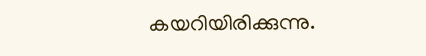കയറിയിരിക്കുന്നു.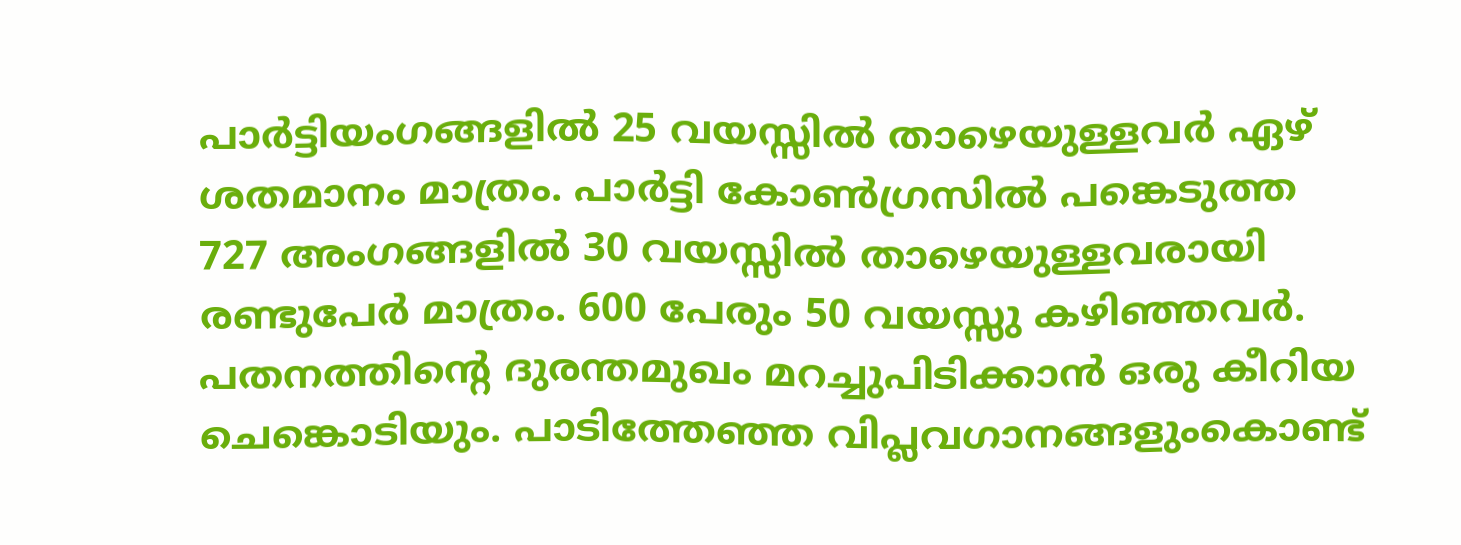പാര്‍ട്ടിയംഗങ്ങളില്‍ 25 വയസ്സില്‍ താഴെയുള്ളവര്‍ ഏഴ് ശതമാനം മാത്രം. പാര്‍ട്ടി കോണ്‍ഗ്രസില്‍ പങ്കെടുത്ത 727 അംഗങ്ങളില്‍ 30 വയസ്സില്‍ താഴെയുള്ളവരായി രണ്ടുപേര്‍ മാത്രം. 600 പേരും 50 വയസ്സു കഴിഞ്ഞവര്‍. പതനത്തിന്റെ ദുരന്തമുഖം മറച്ചുപിടിക്കാന്‍ ഒരു കീറിയ ചെങ്കൊടിയും. പാടിത്തേഞ്ഞ വിപ്ലവഗാനങ്ങളുംകൊണ്ട്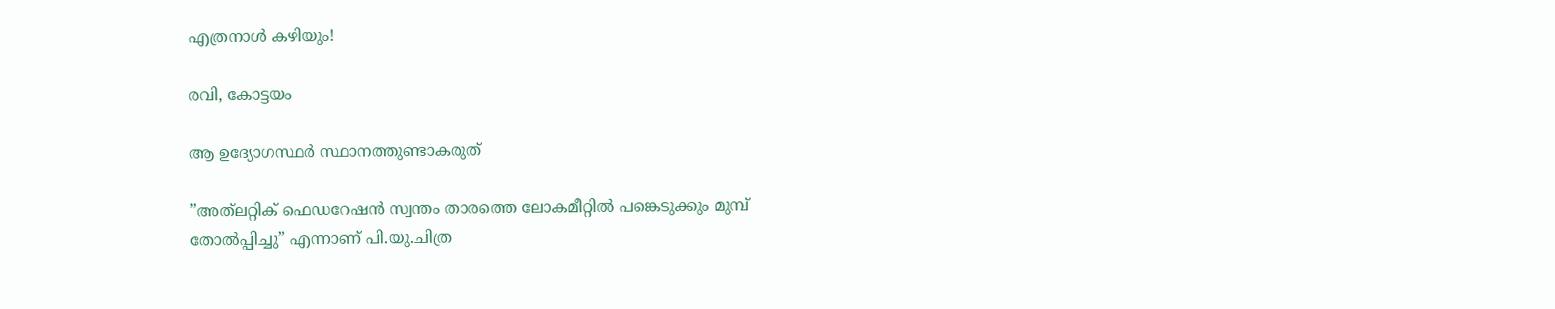എത്രനാള്‍ കഴിയും!

രവി, കോട്ടയം

ആ ഉദ്യോഗസ്ഥര്‍ സ്ഥാനത്തുണ്ടാകരുത്

”അത്‌ലറ്റിക് ഫെഡറേഷന്‍ സ്വന്തം താരത്തെ ലോകമീറ്റില്‍ പങ്കെടുക്കും മുമ്പ് തോല്‍പ്പിച്ചു” എന്നാണ് പി.യു.ചിത്ര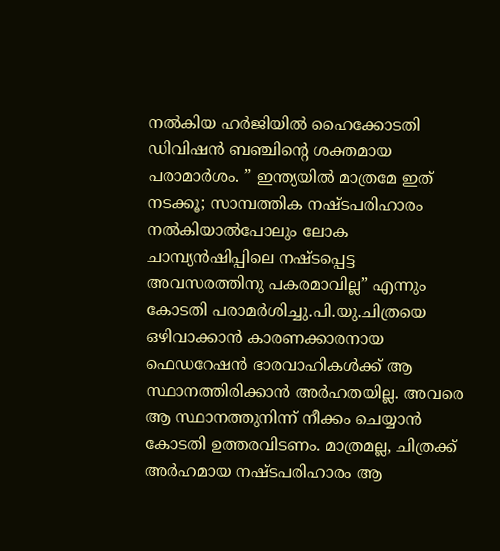നല്‍കിയ ഹര്‍ജിയില്‍ ഹൈക്കോടതി ഡിവിഷന്‍ ബഞ്ചിന്റെ ശക്തമായ പരാമാര്‍ശം. ” ഇന്ത്യയില്‍ മാത്രമേ ഇത് നടക്കൂ; സാമ്പത്തിക നഷ്ടപരിഹാരം നല്‍കിയാല്‍പോലും ലോക ചാമ്പ്യന്‍ഷിപ്പിലെ നഷ്ടപ്പെട്ട അവസരത്തിനു പകരമാവില്ല” എന്നും കോടതി പരാമര്‍ശിച്ചു.പി.യു.ചിത്രയെ ഒഴിവാക്കാന്‍ കാരണക്കാരനായ ഫെഡറേഷന്‍ ഭാരവാഹികള്‍ക്ക് ആ സ്ഥാനത്തിരിക്കാന്‍ അര്‍ഹതയില്ല. അവരെ ആ സ്ഥാനത്തുനിന്ന് നീക്കം ചെയ്യാന്‍ കോടതി ഉത്തരവിടണം. മാത്രമല്ല, ചിത്രക്ക്  അര്‍ഹമായ നഷ്ടപരിഹാരം ആ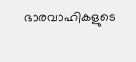ഭാരവാഹികളുടെ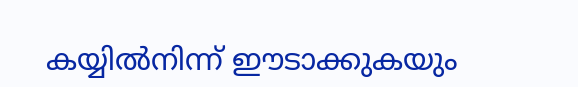കയ്യില്‍നിന്ന് ഈടാക്കുകയും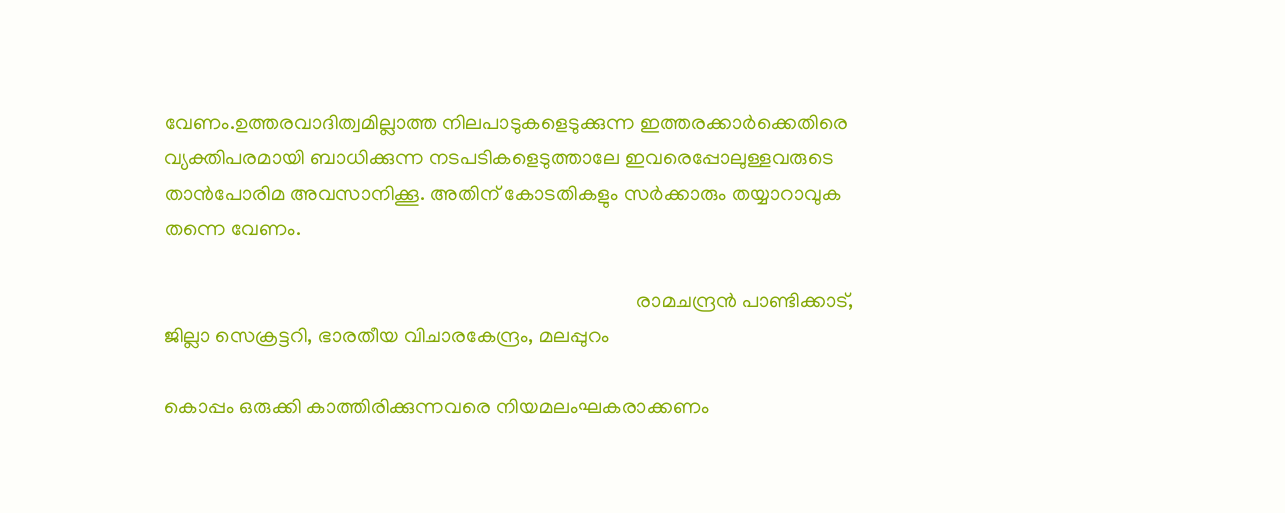വേണം.ഉത്തരവാദിത്വമില്ലാത്ത നിലപാടുകളെടുക്കുന്ന ഇത്തരക്കാര്‍ക്കെതിരെ വ്യക്തിപരമായി ബാധിക്കുന്ന നടപടികളെടുത്താലേ ഇവരെപ്പോലുള്ളവരുടെ താന്‍പോരിമ അവസാനിക്കൂ. അതിന് കോടതികളും സര്‍ക്കാരും തയ്യാറാവുക തന്നെ വേണം.

                                                                                            രാമചന്ദ്രന്‍ പാണ്ടിക്കാട്,                                                                                                       ജില്ലാ സെക്രട്ടറി, ഭാരതീയ വിചാരകേന്ദ്രം, മലപ്പുറം

കൊപ്പം ഒരുക്കി കാത്തിരിക്കുന്നവരെ നിയമലംഘകരാക്കണം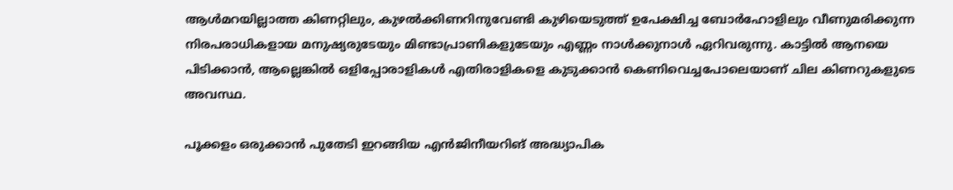ആള്‍മറയില്ലാത്ത കിണറ്റിലും, കുഴല്‍ക്കിണറിനുവേണ്ടി കുഴിയെടുത്ത് ഉപേക്ഷിച്ച ബോര്‍ഹോളിലും വീണുമരിക്കുന്ന നിരപരാധികളായ മനുഷ്യരുടേയും മിണ്ടാപ്രാണികളുടേയും എണ്ണം നാള്‍ക്കുനാള്‍ ഏറിവരുന്നു. കാട്ടില്‍ ആനയെ പിടിക്കാന്‍, ആല്ലെങ്കില്‍ ഒളിപ്പോരാളികള്‍ എതിരാളികളെ കുടുക്കാന്‍ കെണിവെച്ചപോലെയാണ് ചില കിണറുകളുടെ അവസ്ഥ.

പൂക്കളം ഒരുക്കാന്‍ പുതേടി ഇറങ്ങിയ എന്‍ജിനീയറിങ് അദ്ധ്യാപിക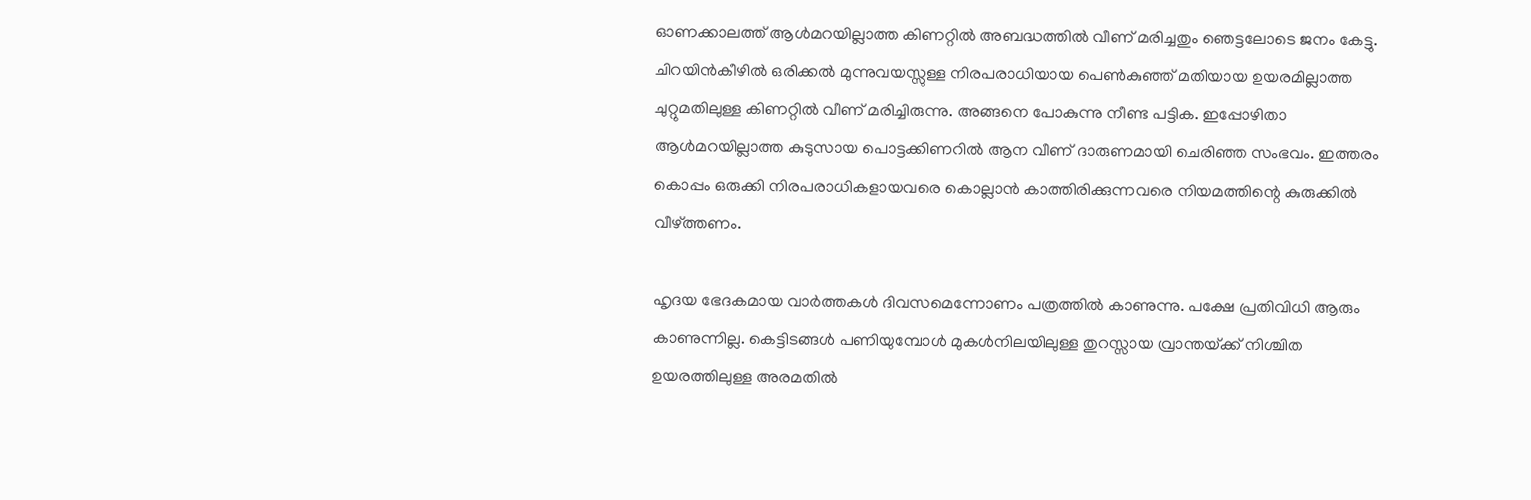ഓണക്കാലത്ത് ആള്‍മറയില്ലാത്ത കിണറ്റില്‍ അബദ്ധത്തില്‍ വീണ് മരിച്ചതും ഞെട്ടലോടെ ജനം കേട്ടു. ചിറയിന്‍കീഴില്‍ ഒരിക്കല്‍ മുന്നുവയസ്സുള്ള നിരപരാധിയായ പെണ്‍കുഞ്ഞ് മതിയായ ഉയരമില്ലാത്ത ചുറ്റുമതിലുള്ള കിണറ്റില്‍ വീണ് മരിച്ചിരുന്നു. അങ്ങനെ പോകുന്നു നീണ്ട പട്ടിക. ഇപ്പോഴിതാ ആള്‍മറയില്ലാത്ത കുടുസായ പൊട്ടക്കിണറില്‍ ആന വീണ് ദാരുണമായി ചെരിഞ്ഞ സംഭവം. ഇത്തരം കൊപ്പം ഒരുക്കി നിരപരാധികളായവരെ കൊല്ലാന്‍ കാത്തിരിക്കുന്നവരെ നിയമത്തിന്റെ കുരുക്കില്‍ വീഴ്‌ത്തണം.

ഹൃദയ ഭേദകമായ വാര്‍ത്തകള്‍ ദിവസമെന്നോണം പത്രത്തില്‍ കാണുന്നു. പക്ഷേ പ്രതിവിധി ആരും കാണുന്നില്ല. കെട്ടിടങ്ങള്‍ പണിയുമ്പോള്‍ മുകള്‍നിലയിലുള്ള തുറസ്സായ വ്രാന്തയ്‌ക്ക് നിശ്ചിത ഉയരത്തിലുള്ള അരമതില്‍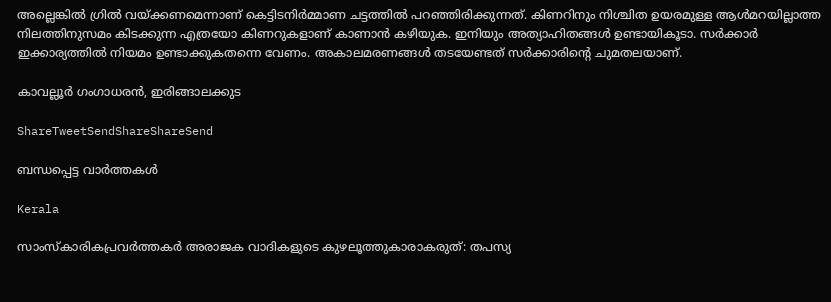അല്ലെങ്കില്‍ ഗ്രില്‍ വയ്‌ക്കണമെന്നാണ് കെട്ടിടനിര്‍മ്മാണ ചട്ടത്തില്‍ പറഞ്ഞിരിക്കുന്നത്. കിണറിനും നിശ്ചിത ഉയരമുള്ള ആള്‍മറയില്ലാത്ത നിലത്തിനുസമം കിടക്കുന്ന എത്രയോ കിണറുകളാണ് കാണാന്‍ കഴിയുക. ഇനിയും അത്യാഹിതങ്ങള്‍ ഉണ്ടായികൂടാ. സര്‍ക്കാര്‍ ഇക്കാര്യത്തില്‍ നിയമം ഉണ്ടാക്കുകതന്നെ വേണം. അകാലമരണങ്ങള്‍ തടയേണ്ടത് സര്‍ക്കാരിന്റെ ചുമതലയാണ്.

കാവല്ലൂര്‍ ഗംഗാധരന്‍, ഇരിങ്ങാലക്കുട

ShareTweetSendShareShareSend

ബന്ധപ്പെട്ട വാര്‍ത്തകള്‍

Kerala

സാംസ്കാരികപ്രവർത്തകർ അരാജക വാദികളുടെ കുഴലൂത്തുകാരാകരുത്: തപസ്യ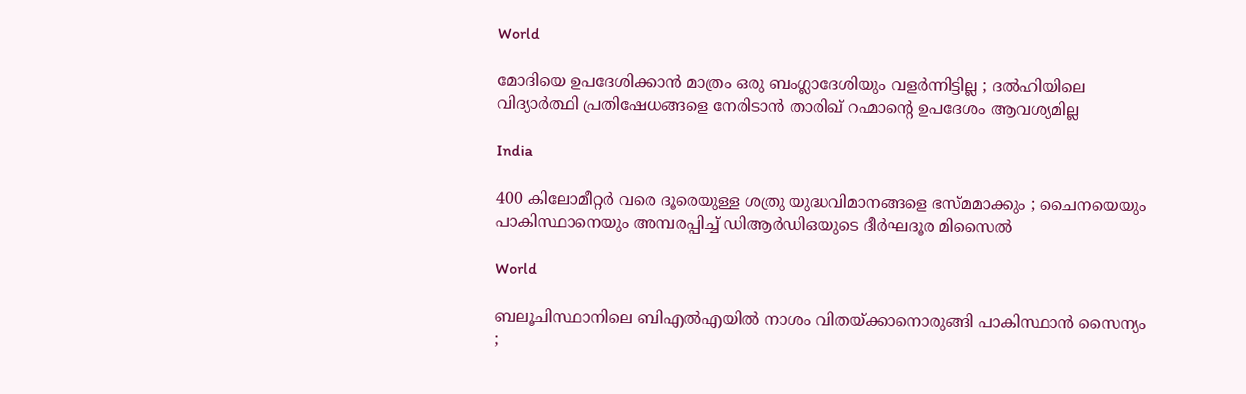World

മോദിയെ ഉപദേശിക്കാൻ മാത്രം ഒരു ബംഗ്ലാദേശിയും വളർന്നിട്ടില്ല ; ദൽഹിയിലെ വിദ്യാർത്ഥി പ്രതിഷേധങ്ങളെ നേരിടാൻ താരിഖ് റഹ്മാന്റെ ഉപദേശം ആവശ്യമില്ല

India

400 കിലോമീറ്റർ വരെ ദൂരെയുള്ള ശത്രു യുദ്ധവിമാനങ്ങളെ ഭസ്മമാക്കും ; ചൈനയെയും പാകിസ്ഥാനെയും അമ്പരപ്പിച്ച് ഡിആർഡിഒയുടെ ദീർഘദൂര മിസൈൽ

World

ബലൂചിസ്ഥാനിലെ ബി‌എൽ‌എയിൽ നാശം വിതയ്‌ക്കാനൊരുങ്ങി പാകിസ്ഥാൻ സൈന്യം ;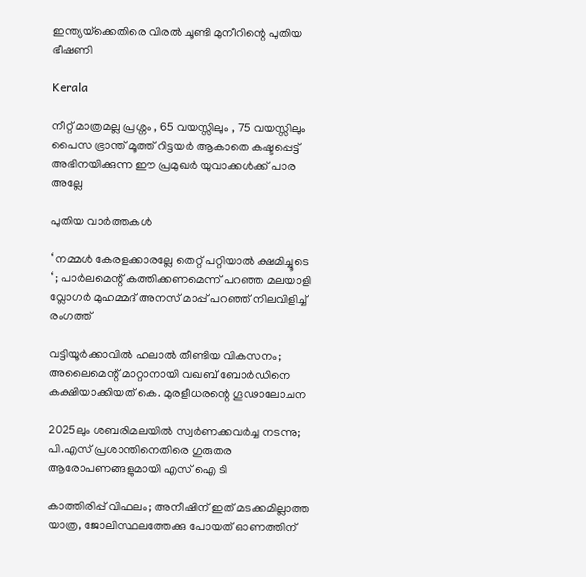ഇന്ത്യയ്‌ക്കെതിരെ വിരൽ ചൂണ്ടി മുനീറിന്റെ പുതിയ ഭീഷണി

Kerala

നീറ്റ് മാത്രമല്ല പ്രശ്നം , 65 വയസ്സിലും , 75 വയസ്സിലും പൈസ ഭ്രാന്ത് മൂത്ത് റിട്ടയർ ആകാതെ കഷ്ടപ്പെട്ട് അഭിനയിക്കുന്ന ഈ പ്രമുഖർ യുവാക്കൾക്ക് പാര അല്ലേ

പുതിയ വാര്‍ത്തകള്‍

‘ നമ്മൾ കേരളക്കാരല്ലേ തെറ്റ് പറ്റിയാൽ ക്ഷമിച്ചൂടെ ‘ ; പാർലമെന്റ് കത്തിക്കണമെന്ന് പറഞ്ഞ മലയാളി വ്ലോഗർ മുഹമ്മദ് അനസ് മാപ്പ് പറഞ്ഞ് നിലവിളിച്ച് രംഗത്ത്

വട്ടിയൂര്‍ക്കാവില്‍ ഹലാല്‍ തീണ്ടിയ വികസനം; അലൈമെന്റ് മാറ്റാനായി വഖബ് ബോര്‍ഡിനെ കക്ഷിയാക്കിയത് കെ. മുരളീധരന്റെ ഗൂഢാലോചന

2025ലും ശബരിമലയില്‍ സ്വര്‍ണക്കവര്‍ച്ച നടന്നു; പി.എസ് പ്രശാന്തിനെതിരെ ഗുരുതര ആരോപണങ്ങളുമായി എസ് ഐ ടി

കാത്തിരിപ്പ് വിഫലം; അനീഷിന് ഇത് മടക്കമില്ലാത്ത യാത്ര, ജോലിസ്ഥലത്തേക്കു പോയത് ഓണത്തിന്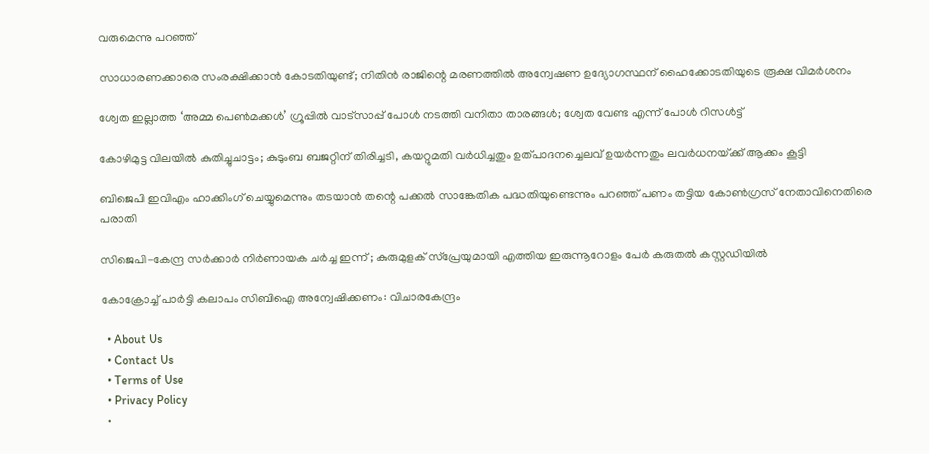വരുമെന്നു പറഞ്ഞ്

സാധാരണക്കാരെ സംരക്ഷിക്കാൻ കോടതിയുണ്ട്; നിതിൻ രാജിന്റെ മരണത്തിൽ അന്വേഷണ ഉദ്യോഗസ്ഥന് ഹൈക്കോടതിയുടെ രൂക്ഷ വിമർശനം

ശ്വേത ഇല്ലാത്ത ‘അമ്മ പെൺമക്കൾ’ ഗ്രൂപ്പിൽ വാട്സാപ്പ് പോൾ നടത്തി വനിതാ താരങ്ങൾ; ശ്വേത വേണ്ട എന്ന് പോൾ റിസൾട്ട്

കോഴിമുട്ട വിലയില്‍ കുതിച്ചുചാട്ടം; കുടുംബ ബജറ്റിന് തിരിച്ചടി, കയറ്റുമതി വര്‍ധിച്ചതും ഉത്പാദനച്ചെലവ് ഉയര്‍ന്നതും ലവര്‍ധനയ്‌ക്ക് ആക്കം കൂട്ടി

ബിജെപി ഇവിഎം ഹാക്കിംഗ് ചെയ്യുമെന്നും തടയാൻ തന്റെ പക്കൽ സാങ്കേതിക പദ്ധതിയുണ്ടെന്നും പറഞ്ഞ് പണം തട്ടിയ കോൺഗ്രസ് നേതാവിനെതിരെ പരാതി

സിജെപി-കേന്ദ്ര സർക്കാർ നിർണായക ചർച്ച ഇന്ന് ; കുരുമുളക് സ്പ്രേയുമായി എത്തിയ ഇരുന്നൂറോളം പേർ കരുതൽ കസ്റ്റഡിയിൽ

കോക്രോച്ച് പാര്‍ട്ടി കലാപം സിബിഐ അന്വേഷിക്കണം: വിചാരകേന്ദ്രം

  • About Us
  • Contact Us
  • Terms of Use
  • Privacy Policy
  •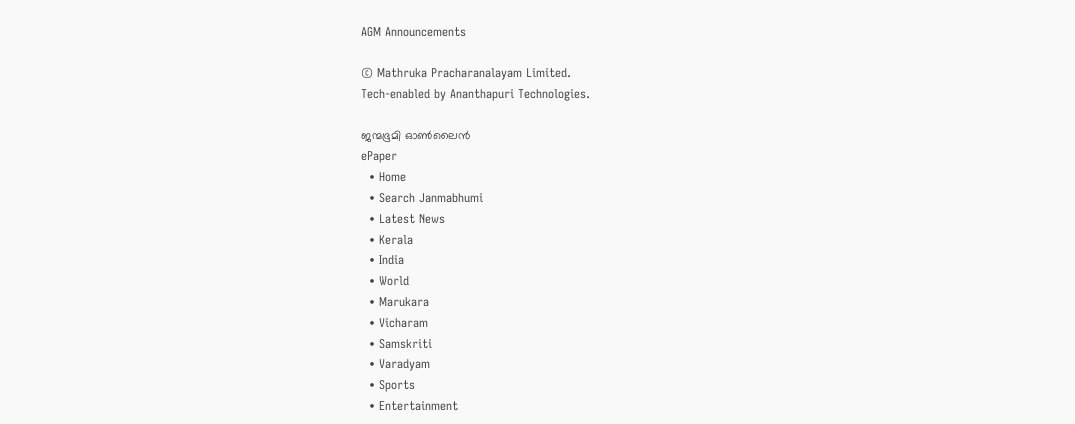AGM Announcements

© Mathruka Pracharanalayam Limited.
Tech-enabled by Ananthapuri Technologies.

ജന്മഭൂമി ഓണ്‍ലൈന്‍
ePaper
  • Home
  • Search Janmabhumi
  • Latest News
  • Kerala
  • India
  • World
  • Marukara
  • Vicharam
  • Samskriti
  • Varadyam
  • Sports
  • Entertainment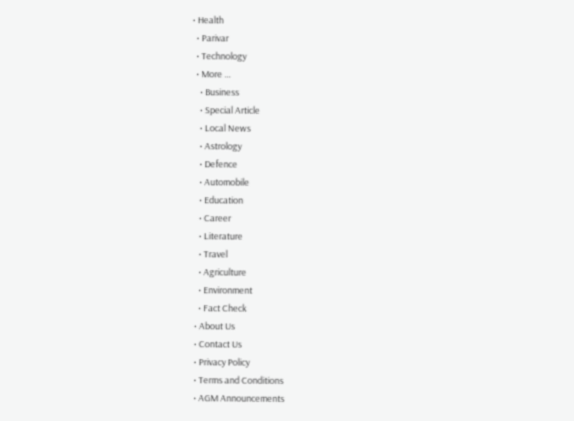• Health
  • Parivar
  • Technology
  • More …
    • Business
    • Special Article
    • Local News
    • Astrology
    • Defence
    • Automobile
    • Education
    • Career
    • Literature
    • Travel
    • Agriculture
    • Environment
    • Fact Check
  • About Us
  • Contact Us
  • Privacy Policy
  • Terms and Conditions
  • AGM Announcements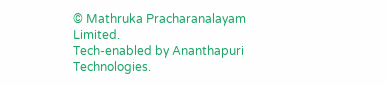© Mathruka Pracharanalayam Limited.
Tech-enabled by Ananthapuri Technologies.